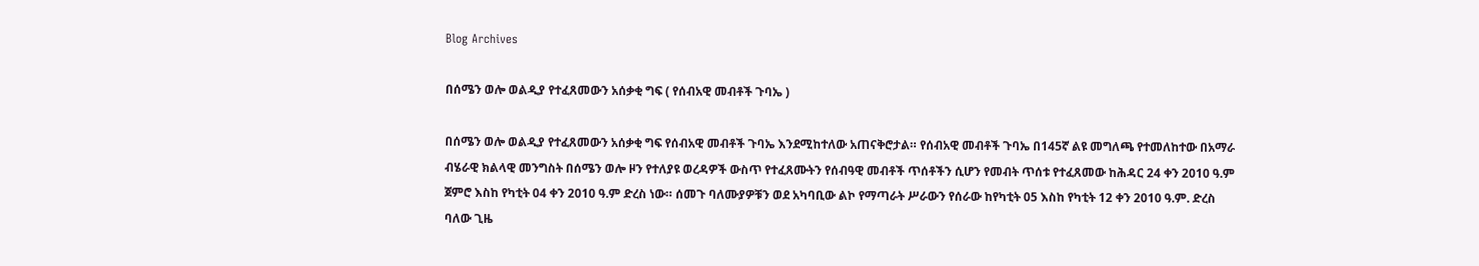Blog Archives

በሰሜን ወሎ ወልዲያ የተፈጸመውን አሰቃቂ ግፍ ( የሰብአዊ መብቶች ጉባኤ )

በሰሜን ወሎ ወልዲያ የተፈጸመውን አሰቃቂ ግፍ የሰብአዊ መብቶች ጉባኤ እንደሚከተለው አጠናቅሮታል። የሰብአዊ መብቶች ጉባኤ በ145ኛ ልዩ መግለጫ የተመለከተው በአማራ ብሄራዊ ክልላዊ መንግስት በሰሜን ወሎ ዞን የተለያዩ ወረዳዎች ውስጥ የተፈጸሙትን የሰብዓዊ መብቶች ጥሰቶችን ሲሆን የመብት ጥሰቱ የተፈጸመው ከሕዳር 24 ቀን 2010 ዓ.ም ጀምሮ እስከ የካቲት 04 ቀን 2010 ዓ.ም ድረስ ነው። ሰመጉ ባለሙያዎቹን ወደ አካባቢው ልኮ የማጣራት ሥራውን የሰራው ከየካቲት 05 እስከ የካቲት 12 ቀን 2010 ዓ.ም. ድረስ ባለው ጊዜ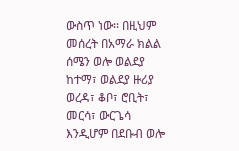ውስጥ ነው፡፡ በዚህም መሰረት በአማራ ክልል ሰሜን ወሎ ወልደያ ከተማ፣ ወልደያ ዙሪያ ወረዳ፣ ቆቦ፣ ሮቢት፣ መርሳ፣ ውርጌሳ እንዲሆም በደቡብ ወሎ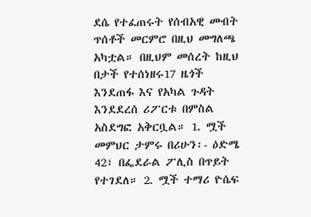ደሴ የተፈጠሩት የሰብአዊ መብት ጥሰቶች መርምሮ በዚህ መግለጫ አካቷል። በዚህም መሰረት ከዚህ በታች የተሰነዘሩ17 ዜጎች እንደጠፋ እና የአካል ጉዳት እንደደረሰ ሪፖርቱ በምስል አስደግፎ አቅርቧል። 1. ሟች መምህር ታምሩ በሪሁን፡- ዕድሜ 42፣ በፌደራል ፖሊስ በጥይት የተገደለ። 2. ሟች ተማሪ ዮሴፍ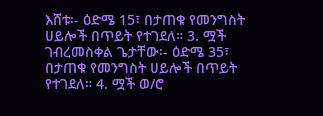እሸቱ፡- ዕድሜ 15፣ በታጠቁ የመንግስት ሀይሎች በጥይት የተገደለ። 3. ሟች ገብረመስቀል ጌታቸው፡- ዕድሜ 35፣ በታጠቁ የመንግስት ሀይሎች በጥይት የተገደለ። 4. ሟች ወ/ሮ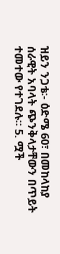ዝይን ንጋቴ፡- ዕድሜ 60፣ በመከላከያ ሰራዊት አባላት ጭንቅላታቸውን በጥይት ተመተው የተገደሉ። 5. ሟች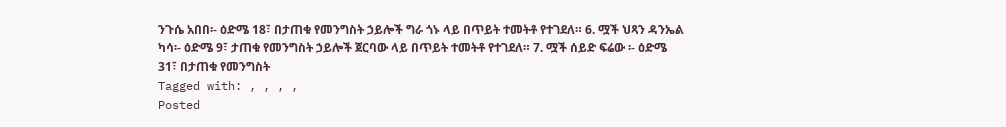ንጉሴ አበበ፡- ዕድሜ 18፣ በታጠቁ የመንግስት ኃይሎች ግራ ጎኑ ላይ በጥይት ተመትቶ የተገደለ። 6. ሟች ህጻን ዳንኤል ካሳ፡- ዕድሜ 9፣ ታጠቁ የመንግስት ኃይሎች ጀርባው ላይ በጥይት ተመትቶ የተገደለ። 7. ሟች ሰይድ ፍሬው ፡- ዕድሜ 31፣ በታጠቁ የመንግስት
Tagged with: , , , ,
Posted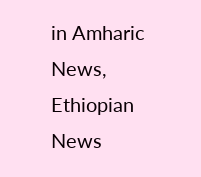in Amharic News, Ethiopian News